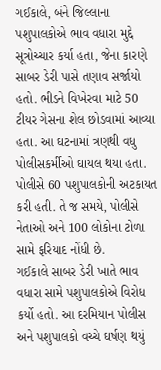ગઈકાલે, બંને જિલ્લાના પશુપાલકોએ ભાવ વધારા મુદ્દે સૂત્રોચ્ચાર કર્યા હતા, જેના કારણે સાબર ડેરી પાસે તણાવ સર્જાયો હતો. ભીડને વિખેરવા માટે 50 ટીયર ગેસના શેલ છોડવામાં આવ્યા હતા. આ ઘટનામાં ત્રણથી વધુ પોલીસકર્મીઓ ઘાયલ થયા હતા. પોલીસે 60 પશુપાલકોની અટકાયત કરી હતી. તે જ સમયે, પોલીસે નેતાઓ અને 100 લોકોના ટોળા સામે ફરિયાદ નોંધી છે.
ગઈકાલે સાબર ડેરી ખાતે ભાવ વધારા સામે પશુપાલકોએ વિરોધ કર્યો હતો. આ દરમિયાન પોલીસ અને પશુપાલકો વચ્ચે ઘર્ષણ થયું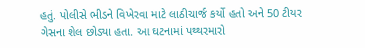હતું. પોલીસે ભીડને વિખેરવા માટે લાઠીચાર્જ કર્યો હતો અને 50 ટીયર ગેસના શેલ છોડ્યા હતા. આ ઘટનામાં પથ્થરમારો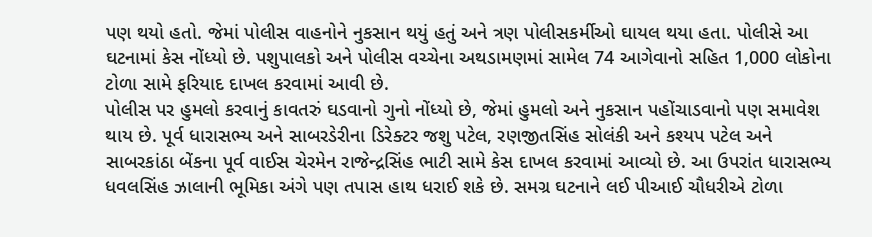પણ થયો હતો. જેમાં પોલીસ વાહનોને નુકસાન થયું હતું અને ત્રણ પોલીસકર્મીઓ ઘાયલ થયા હતા. પોલીસે આ ઘટનામાં કેસ નોંધ્યો છે. પશુપાલકો અને પોલીસ વચ્ચેના અથડામણમાં સામેલ 74 આગેવાનો સહિત 1,000 લોકોના ટોળા સામે ફરિયાદ દાખલ કરવામાં આવી છે.
પોલીસ પર હુમલો કરવાનું કાવતરું ઘડવાનો ગુનો નોંધ્યો છે, જેમાં હુમલો અને નુકસાન પહોંચાડવાનો પણ સમાવેશ થાય છે. પૂર્વ ધારાસભ્ય અને સાબરડેરીના ડિરેક્ટર જશુ પટેલ, રણજીતસિંહ સોલંકી અને કશ્યપ પટેલ અને સાબરકાંઠા બેંકના પૂર્વ વાઈસ ચેરમેન રાજેન્દ્રસિંહ ભાટી સામે કેસ દાખલ કરવામાં આવ્યો છે. આ ઉપરાંત ધારાસભ્ય ધવલસિંહ ઝાલાની ભૂમિકા અંગે પણ તપાસ હાથ ધરાઈ શકે છે. સમગ્ર ઘટનાને લઈ પીઆઈ ચૌધરીએ ટોળા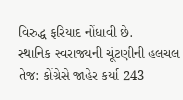વિરુદ્ધ ફરિયાદ નોંધાવી છે.
સ્થાનિક સ્વરાજ્યની ચૂંટણીની હલચલ તેજ: કોંગ્રેસે જાહેર કર્યા 243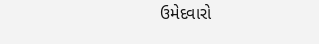ઉમેદવારો